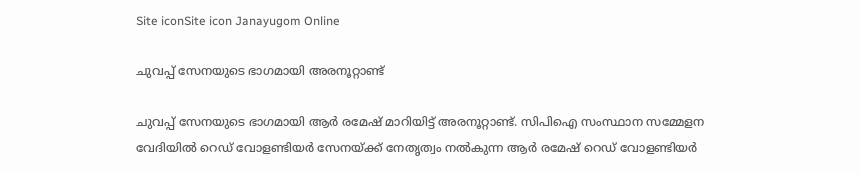Site iconSite icon Janayugom Online

ചുവപ്പ് സേനയുടെ ഭാഗമായി അരനൂറ്റാണ്ട്

ചുവപ്പ് സേനയുടെ ഭാഗമായി ആര്‍ രമേഷ് മാറിയിട്ട് അരനൂറ്റാണ്ട്. സിപിഐ സംസ്ഥാന സമ്മേളന വേദിയിൽ റെഡ് വോളണ്ടിയർ സേനയ്ക്ക് നേതൃത്വം നൽകുന്ന ആർ രമേഷ് റെഡ് വോളണ്ടിയര്‍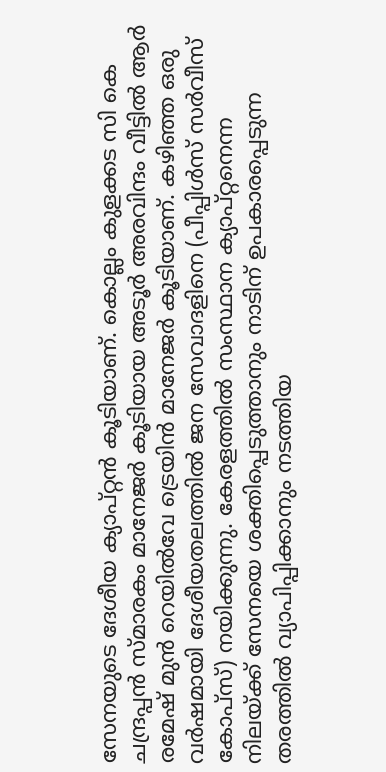സേനയുടെ ദേശീയ ക്യാപ്റ്റൻ കൂടിയാണ്. കൊല്ലം കുളക്കട സി കെ ചന്ദ്രപ്പൻ സ്മാരകം മാനേജർ കൂടിയായ അടൂർ അരവിന്ദം വീട്ടിൽ ആര്‍ രമേഷ് മുൻ റെയിൽവേ ട്രെയിൻ മാനേജർ കൂടിയാണ്. കഴിഞ്ഞ ഒരു വർഷമായി ദേശീയതലത്തിൽ ജന സേവാദളിനെ (പീപ്പിൾസ് സർവീസ് കോപ്സ്) നയിക്കുന്നു. കേരളത്തിൽ സംസ്ഥാന ക്യാപ്റ്റനെന്ന നിലയ്ക്ക് സേനയെ ശക്തിപ്പെടുത്താനും നാടിന് ഉപകാരപ്പെടുന്ന തരത്തിൽ വ്യാപിപ്പിക്കാനും നടത്തിയ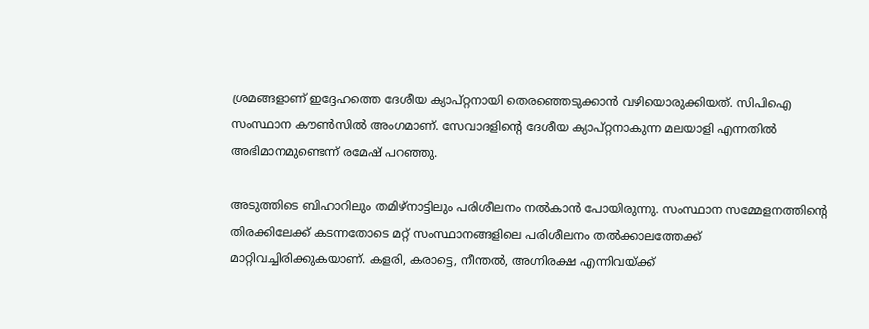ശ്രമങ്ങളാണ് ഇദ്ദേഹത്തെ ദേശീയ ക്യാപ്റ്റനായി തെരഞ്ഞെടുക്കാൻ വഴിയൊരുക്കിയത്. സിപിഐ സംസ്ഥാന കൗൺസിൽ അംഗമാണ്. സേവാദളിന്റെ ദേശീയ ക്യാപ്റ്റനാകുന്ന മലയാളി എന്നതിൽ അഭിമാനമുണ്ടെന്ന് രമേഷ് പറഞ്ഞു.

അടുത്തിടെ ബിഹാറിലും തമിഴ്‌നാട്ടിലും പരിശീലനം നൽകാൻ പോയിരുന്നു. സംസ്ഥാന സമ്മേളനത്തിന്റെ തിരക്കിലേക്ക് കടന്നതോടെ മറ്റ് സംസ്ഥാനങ്ങളിലെ പരിശീലനം തൽക്കാലത്തേക്ക് മാറ്റിവച്ചിരിക്കുകയാണ്. കളരി, കരാട്ടെ, നീന്തൽ, അഗ്നിരക്ഷ എന്നിവയ്ക്ക്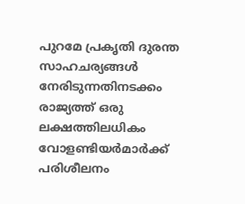പുറമേ പ്രകൃതി ദുരന്ത സാഹചര്യങ്ങൾ നേരിടുന്നതിനടക്കം രാജ്യത്ത് ഒരു ലക്ഷത്തിലധികം വോളണ്ടിയർമാർക്ക് പരിശീലനം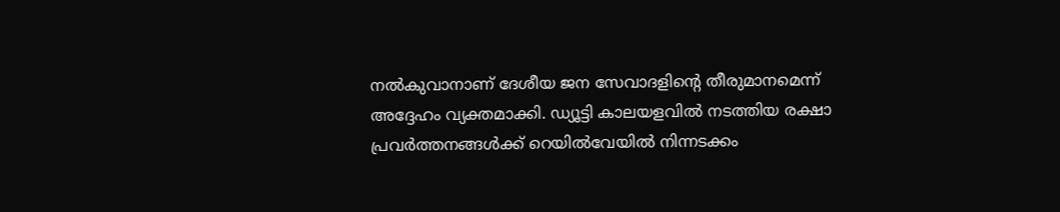നൽകുവാനാണ് ദേശീയ ജന സേവാദളിന്റെ തീരുമാനമെന്ന് അദ്ദേഹം വ്യക്തമാക്കി. ഡ്യൂട്ടി കാലയളവിൽ നടത്തിയ രക്ഷാ പ്രവർത്തനങ്ങൾക്ക് റെയിൽവേയിൽ നിന്നടക്കം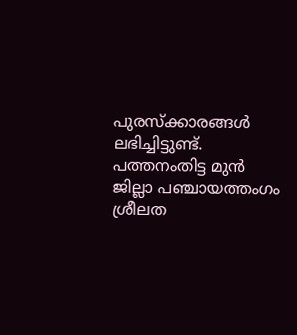പുരസ്ക്കാരങ്ങൾ ലഭിച്ചിട്ടുണ്ട്. പത്തനംതിട്ട മുൻ ജില്ലാ പഞ്ചായത്തംഗം ശ്രീലത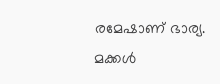രമേഷാണ് ഭാര്യ. മക്കൾ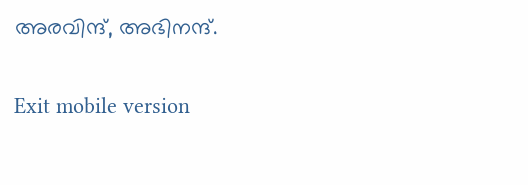അരവിന്ദ്, അഭിനന്ദ്.

Exit mobile version